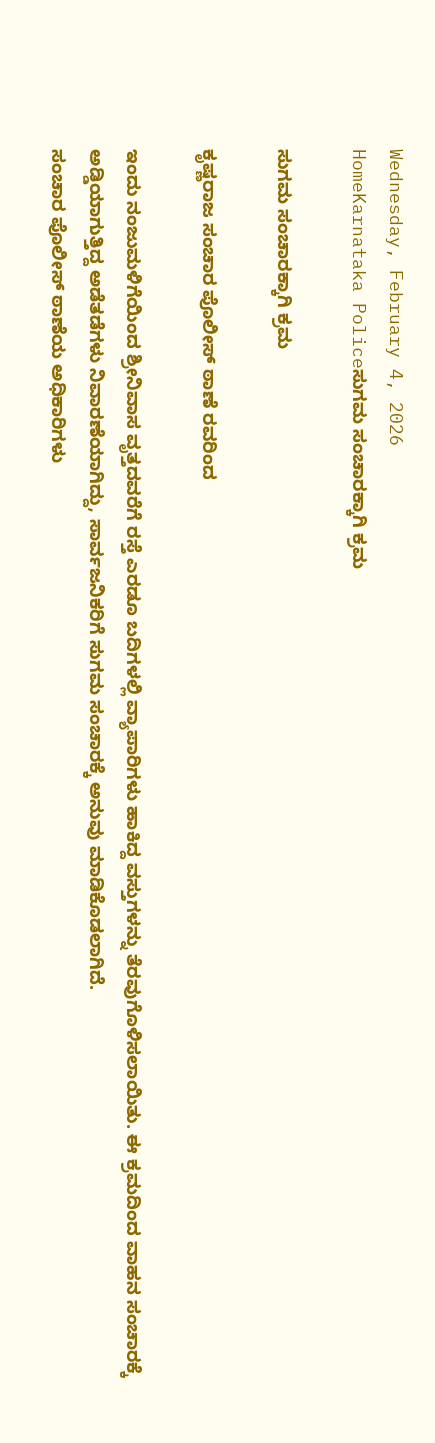Wednesday, February 4, 2026
HomeKarnataka Policeಸುಗಮ ಸಂಚಾರಕ್ಕಾಗಿ ಕ್ರಮ

ಸುಗಮ ಸಂಚಾರಕ್ಕಾಗಿ ಕ್ರಮ

ಕೃಷ್ಣರಾಜ ಸಂಚಾರ ಪೊಲೀಸ್ ಠಾಣೆ ರವರಿಂದ

ಇಂದು ನಂಜುಮಳಿಗೆಯಿಂದ ಶ್ರೀನಿವಾಸ ವೃತ್ತದವರೆಗೆ ರಸ್ತೆ ಎರಡೂ ಬದಿಗಳಲ್ಲಿ ವ್ಯಾಪಾರಿಗಳು ಹಾಕಿದ್ದ ವಸ್ತುಗಳನ್ನು ತೆರವುಗೊಳಿಸಲಾಯಿತು. ಈ ಕ್ರಮದಿಂದ ವಾಹನ ಸಂಚಾರಕ್ಕೆ ಅಡ್ಡಿಯಾಗುತ್ತಿದ್ದ ಅಡೆತಡೆಗಳು ನಿವಾರಣೆಯಾಗಿದ್ದು, ಸಾರ್ವಜನಿಕರಿಗೆ ಸುಗಮ ಸಂಚಾರಕ್ಕೆ ಅನುವು ಮಾಡಿಕೊಡಲಾಗಿದೆ.
ಸಂಚಾರ ಪೊಲೀಸ್ ಠಾಣೆಯ ಅಧಿಕಾರಿಗಳು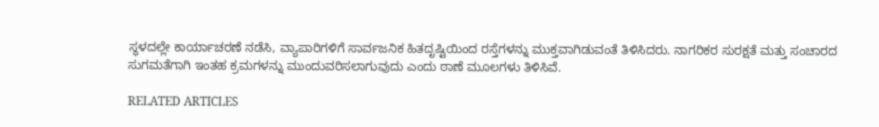ಸ್ಥಳದಲ್ಲೇ ಕಾರ್ಯಾಚರಣೆ ನಡೆಸಿ, ವ್ಯಾಪಾರಿಗಳಿಗೆ ಸಾರ್ವಜನಿಕ ಹಿತದೃಷ್ಟಿಯಿಂದ ರಸ್ತೆಗಳನ್ನು ಮುಕ್ತವಾಗಿಡುವಂತೆ ತಿಳಿಸಿದರು. ನಾಗರಿಕರ ಸುರಕ್ಷತೆ ಮತ್ತು ಸಂಚಾರದ ಸುಗಮತೆಗಾಗಿ ಇಂತಹ ಕ್ರಮಗಳನ್ನು ಮುಂದುವರಿಸಲಾಗುವುದು ಎಂದು ಠಾಣೆ ಮೂಲಗಳು ತಿಳಿಸಿವೆ.

RELATED ARTICLES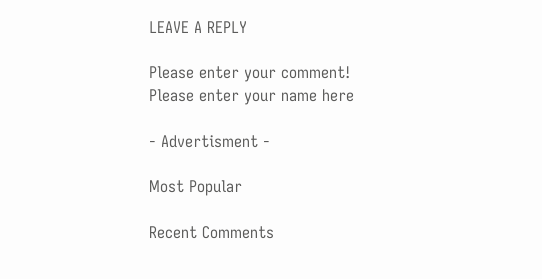LEAVE A REPLY

Please enter your comment!
Please enter your name here

- Advertisment -

Most Popular

Recent Comments